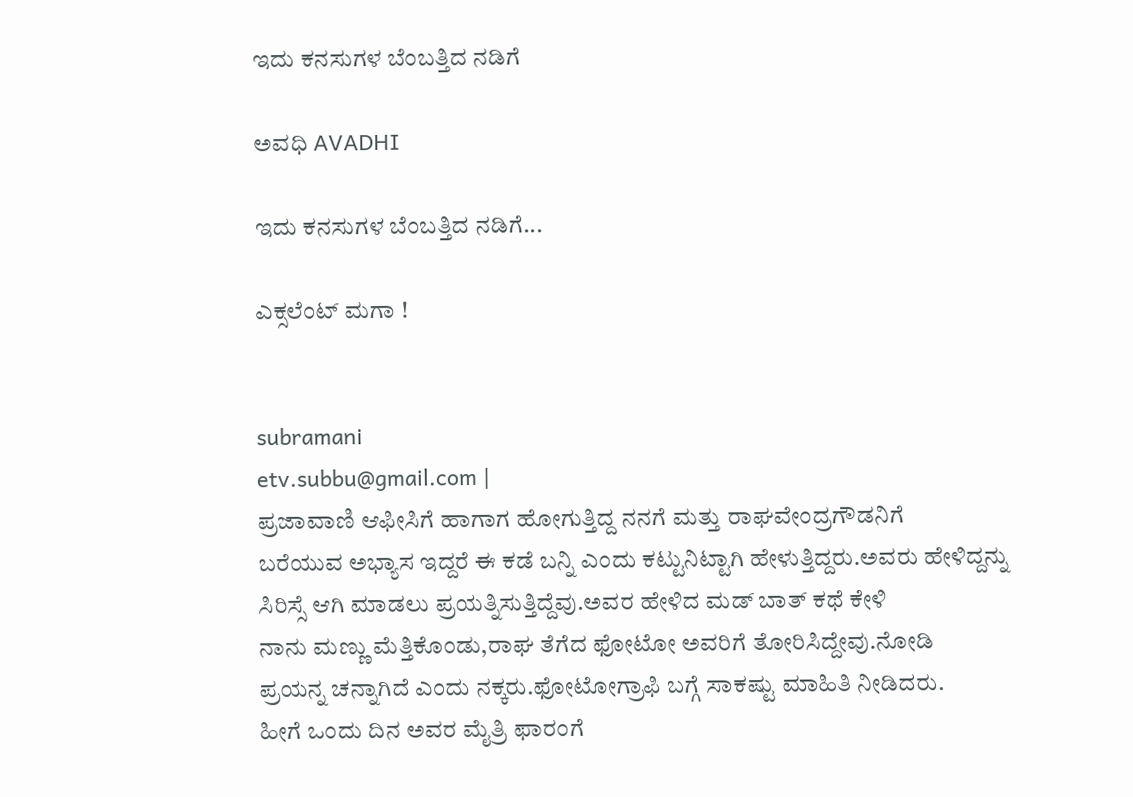ಇದು ಕನಸುಗಳ ಬೆಂಬತ್ತಿದ ನಡಿಗೆ‍

ಅವಧಿ AVADHI

ಇದು ಕನಸುಗಳ ಬೆಂಬತ್ತಿದ ನಡಿಗೆ...

ಎಕ್ಸಲೆಂಟ್ ಮಗಾ !


subramani
etv.subbu@gmail.com |
ಪ್ರಜಾವಾಣಿ ಆಫೀಸಿಗೆ ಹಾಗಾಗ ಹೋಗುತ್ತಿದ್ದ ನನಗೆ ಮತ್ತು ರಾಘವೇಂದ್ರಗೌಡನಿಗೆ
ಬರೆಯುವ ಅಭ್ಯಾಸ ಇದ್ದರೆ ಈ ಕಡೆ ಬನ್ನಿ ಎಂದು ಕಟ್ಟುನಿಟ್ಟಾಗಿ ಹೇಳುತ್ತಿದ್ದರು.ಅವರು ಹೇಳಿದ್ದನ್ನು
ಸಿರಿಸ್ಸೆ ಆಗಿ ಮಾಡಲು ಪ್ರಯತ್ನಿಸುತ್ತಿದ್ದೆವು.ಅವರ ಹೇಳಿದ ಮಡ್ ಬಾತ್ ಕಥೆ ಕೇಳಿ
ನಾನು ಮಣ್ಣು ಮೆತ್ತಿಕೊಂಡು,ರಾಘ ತೆಗೆದ ಫೋಟೋ ಅವರಿಗೆ ತೋರಿಸಿದ್ದೇವು.ನೋಡಿ
ಪ್ರಯನ್ನ ಚನ್ನಾಗಿದೆ ಎಂದು ನಕ್ಕರು.ಫೋಟೋಗ್ರಾಫಿ ಬಗ್ಗೆ ಸಾಕಷ್ಟು ಮಾಹಿತಿ ನೀಡಿದರು.
ಹೀಗೆ ಒಂದು ದಿನ ಅವರ ಮೈತ್ರಿ ಫಾರಂಗೆ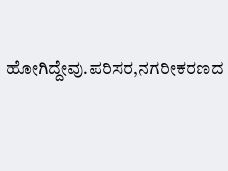ಹೋಗಿದ್ದೇವು.ಪರಿಸರ,ನಗರೀಕರಣದ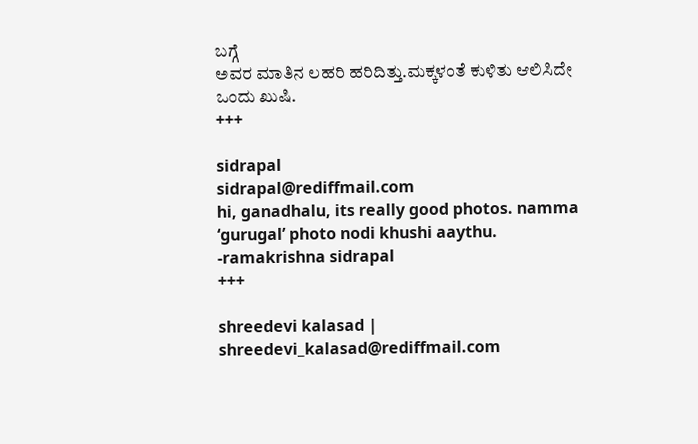ಬಗ್ಗೆ
ಅವರ ಮಾತಿನ ಲಹರಿ ಹರಿದಿತ್ತು.ಮಕ್ಕಳಂತೆ ಕುಳಿತು ಆಲಿಸಿದೇ ಒಂದು ಖುಷಿ.
+++

sidrapal
sidrapal@rediffmail.com
hi, ganadhalu, its really good photos. namma ‘gurugal’ photo nodi khushi aaythu.
-ramakrishna sidrapal
+++

shreedevi kalasad |
shreedevi_kalasad@rediffmail.com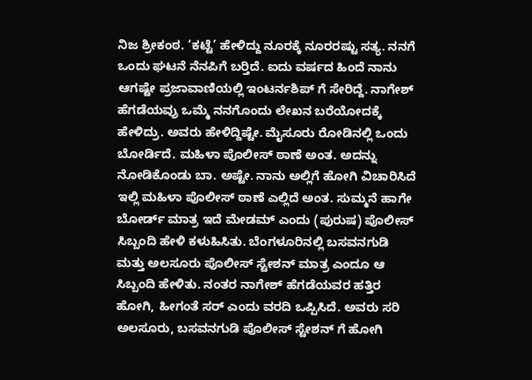ನಿಜ ಶ್ರೀಕಂಠ. ‘ಕಟ್ಟೆ’ ಹೇಳಿದ್ದು ನೂರಕ್ಕೆ ನೂರರಷ್ಟು ಸತ್ಯ. ನನಗೆ ಒಂದು ಘಟನೆ ನೆನಪಿಗೆ ಬರ್‍ತಿದೆ. ಐದು ವರ್ಷದ ಹಿಂದೆ ನಾನು ಆಗಷ್ಟೇ ಪ್ರಜಾವಾಣಿಯಲ್ಲಿ ಇಂಟರ್ನ‌ಶಿಪ್ ಗೆ ಸೇರಿದ್ದೆ. ನಾಗೇಶ್ ಹೆಗಡೆಯವ್ರು ಒಮ್ಮೆ ನನಗೊಂದು ಲೇಖನ ಬರೆಯೋದಕ್ಕೆ ಹೇಳಿದ್ರು. ಅವರು ಹೇಳಿದ್ದಿಷ್ಟೇ. ಮೈಸೂರು ರೋಡಿನಲ್ಲಿ ಒಂದು ಬೋರ್ಡಿದೆ. ಮಹಿಳಾ ಪೊಲೀಸ್ ಠಾಣೆ ಅಂತ. ಅದನ್ನು ನೋಡಿಕೊಂಡು ಬಾ. ಅಷ್ಟೇ. ನಾನು ಅಲ್ಲಿಗೆ ಹೋಗಿ ವಿಚಾರಿಸಿದೆ ಇಲ್ಲಿ ಮಹಿಳಾ ಪೊಲೀಸ್ ಠಾಣೆ ಎಲ್ಲಿದೆ ಅಂತ. ಸುಮ್ಮನೆ ಹಾಗೇ ಬೋರ್ಡ್‌ ಮಾತ್ರ ಇದೆ ಮೇಡಮ್‌ ಎಂದು (ಪುರುಷ) ಪೊಲೀಸ್ ಸಿಬ್ಬಂದಿ ಹೇಳಿ ಕಳುಹಿಸಿತು. ಬೆಂಗಳೂರಿನಲ್ಲಿ ಬಸವನಗುಡಿ ಮತ್ತು ಅಲಸೂರು ಪೊಲೀಸ್ ಸ್ಟೇಶನ್ ಮಾತ್ರ ಎಂದೂ ಆ ಸಿಬ್ಬಂದಿ ಹೇಳಿತು. ನಂತರ ನಾಗೇಶ್ ಹೆಗಡೆಯವರ ಹತ್ತಿರ ಹೋಗಿ, ಹೀಗಂತೆ ಸರ್‍ ಎಂದು ವರದಿ ಒಪ್ಪಿಸಿದೆ. ಅವರು ಸರಿ ಅಲಸೂರು, ಬಸವನಗುಡಿ ಪೊಲೀಸ್ ಸ್ಟೇಶನ್ ಗೆ ಹೋಗಿ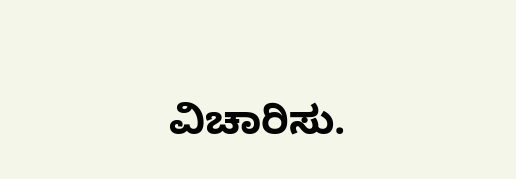ವಿಚಾರಿಸು.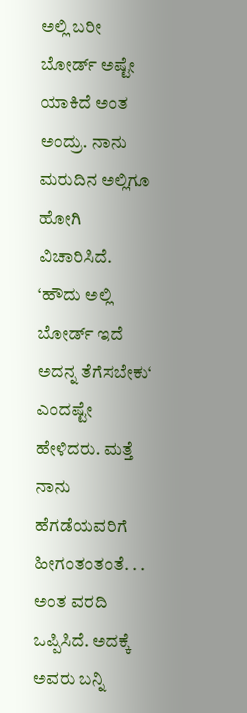ಅಲ್ಲಿ ಬರೀ ಬೋರ್ಡ್‌ ಅಷ್ಟೇ ಯಾಕಿದೆ ಅಂತ ಅಂದ್ರು. ನಾನು ಮರುದಿನ ಅಲ್ಲಿಗೂ ಹೋಗಿ ವಿಚಾರಿಸಿದೆ. ‘ಹೌದು ಅಲ್ಲಿ ಬೋರ್ಡ್‌ ಇದೆ ಅದನ್ನ ತೆಗೆಸಬೇಕು‘ ಎಂದಷ್ಟೇ ಹೇಳಿದರು. ಮತ್ತೆ ನಾನು ಹೆಗಡೆಯವರಿಗೆ ಹೀಗಂತಂತಂತೆ. . . ಅಂತ ವರದಿ ಒಪ್ಪಿಸಿದೆ. ಅದಕ್ಕೆ ಅವರು ಬನ್ನಿ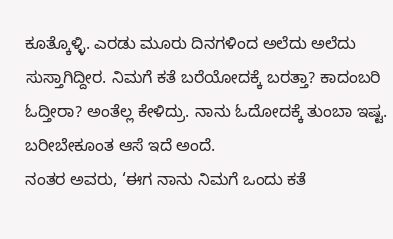ಕೂತ್ಕೊಳ್ಳಿ. ಎರಡು ಮೂರು ದಿನಗಳಿಂದ ಅಲೆದು ಅಲೆದು ಸುಸ್ತಾಗಿದ್ದೀರ. ನಿಮಗೆ ಕತೆ ಬರೆಯೋದಕ್ಕೆ ಬರತ್ತಾ? ಕಾದಂಬರಿ ಓದ್ತೀರಾ? ಅಂತೆಲ್ಲ ಕೇಳಿದ್ರು. ನಾನು ಓದೋದಕ್ಕೆ ತುಂಬಾ ಇಷ್ಟ. ಬರೀಬೇಕೂಂತ ಆಸೆ ಇದೆ ಅಂದೆ.
ನಂತರ ಅವರು, ‘ಈಗ ನಾನು ನಿಮಗೆ ಒಂದು ಕತೆ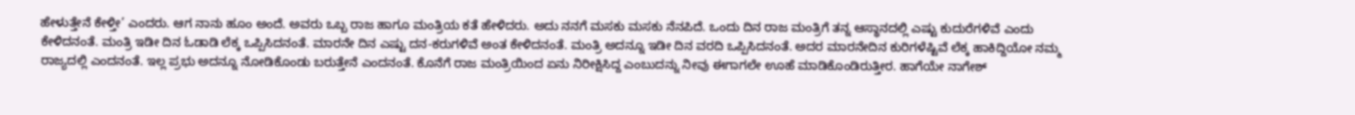ಹೇಳುತ್ತೇನೆ ಕೇಳ್ತೀ’ ಎಂದರು. ಆಗ ನಾನು ಹೂಂ ಅಂದೆ. ಅವರು ಒಬ್ಬ ರಾಜ ಹಾಗೂ ಮಂತ್ರಿಯ ಕತೆ ಹೇಳಿದರು. ಅದು ನನಗೆ ಮಸಕು ಮಸಕು ನೆನಪಿದೆ. ಒಂದು ದಿನ ರಾಜ ಮಂತ್ರಿಗೆ ತನ್ನ ಆಸ್ಥಾನದಲ್ಲಿ ಎಷ್ಟು ಕುದುರೆಗಳಿವೆ ಎಂದು ಕೇಳಿದನಂತೆ. ಮಂತ್ರಿ ಇಡೀ ದಿನ ಓಡಾಡಿ ಲೆಕ್ಕ ಒಪ್ಪಿಸಿದನಂತೆ. ಮಾರನೇ ದಿನ ಎಷ್ಟು ದನ-ಕರುಗಳಿವೆ ಅಂತ ಕೇಳಿದನಂತೆ. ಮಂತ್ರಿ ಅದನ್ನೂ ಇಡೀ ದಿನ ವರದಿ ಒಪ್ಪಿಸಿದನಂತೆ. ಅದರ ಮಾರನೇದಿನ ಕುರಿಗಳೆಷ್ಟಿವೆ ಲೆಕ್ಕ ಹಾಕಿದ್ದಿಯೋ ನಮ್ಮ ರಾಜ್ಯದಲ್ಲಿ ಎಂದನಂತೆ. ಇಲ್ಲ ಪ್ರಭು ಅದನ್ನೂ ನೋಡಿಕೊಂಡು ಬರುತ್ತೇನೆ ಎಂದನಂತೆ. ಕೊನೆಗೆ ರಾಜ ಮಂತ್ರಿಯಿಂದ ಏನು ನಿರೀಕ್ಷಿಸಿದ್ದ ಎಂಬುದನ್ನು ನೀವು ಈಗಾಗಲೇ ಊಹೆ ಮಾಡಿಕೊಂಡಿರುತ್ತೀರ. ಹಾಗೆಯೇ ನಾಗೇಶ್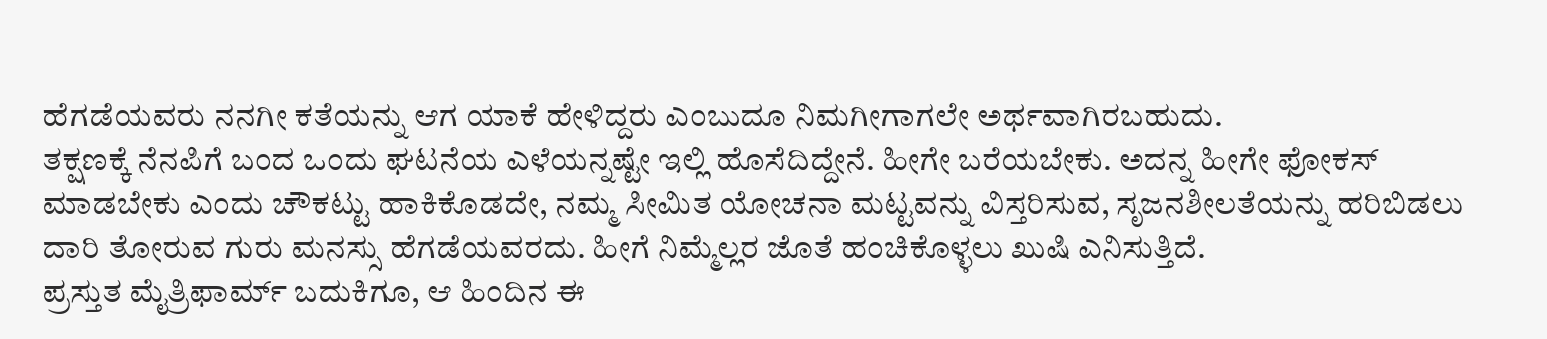ಹೆಗಡೆಯವರು ನನಗೀ ಕತೆಯನ್ನು ಆಗ ಯಾಕೆ ಹೇಳಿದ್ದರು ಎಂಬುದೂ ನಿಮಗೀಗಾಗಲೇ ಅರ್ಥವಾಗಿರಬಹುದು.
ತಕ್ಷಣಕ್ಕೆ ನೆನಪಿಗೆ ಬಂದ ಒಂದು ಘಟನೆಯ ಎಳೆಯನ್ನಷ್ಟೇ ಇಲ್ಲಿ ಹೊಸೆದಿದ್ದೇನೆ. ಹೀಗೇ ಬರೆಯಬೇಕು. ಅದನ್ನ ಹೀಗೇ ಫೋಕಸ್ ಮಾಡಬೇಕು ಎಂದು ಚೌಕಟ್ಟು ಹಾಕಿಕೊಡದೇ, ನಮ್ಮ ಸೀಮಿತ ಯೋಚನಾ ಮಟ್ಟವನ್ನು ವಿಸ್ತರಿಸುವ, ಸೃಜನಶೀಲತೆಯನ್ನು ಹರಿಬಿಡಲು ದಾರಿ ತೋರುವ ಗುರು ಮನಸ್ಸು ಹೆಗಡೆಯವರದು. ಹೀಗೆ ನಿಮ್ಮೆಲ್ಲರ ಜೊತೆ ಹಂಚಿಕೊಳ್ಳಲು ಖುಷಿ ಎನಿಸುತ್ತಿದೆ.
ಪ್ರಸ್ತುತ ಮೈತ್ರಿಫಾರ್ಮ್‌ ಬದುಕಿಗೂ, ಆ ಹಿಂದಿನ ಈ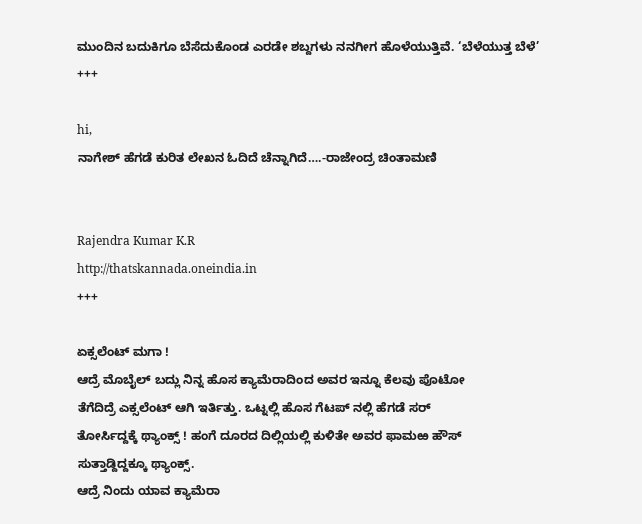ಮುಂದಿನ ಬದುಕಿಗೂ ಬೆಸೆದುಕೊಂಡ ಎರಡೇ ಶಬ್ದಗಳು ನನಗೀಗ ಹೊಳೆಯುತ್ತಿವೆ. ‘ಬೆಳೆಯುತ್ತ ಬೆಳೆ’
+++

hi,
ನಾಗೇಶ್ ಹೆಗಡೆ ಕುರಿತ ಲೇಖನ ಓದಿದೆ ಚೆನ್ನಾಗಿದೆ….-ರಾಜೇಂದ್ರ ಚಿಂತಾಮಣಿ


Rajendra Kumar K.R
http://thatskannada.oneindia.in
+++

ಏಕ್ಸಲೆಂಟ್ ಮಗಾ !
ಆದ್ರೆ ಮೊಬೈಲ್ ಬದ್ಲು ನಿನ್ನ ಹೊಸ ಕ್ಯಾಮೆರಾದಿಂದ ಅವರ ಇನ್ನೂ ಕೆಲವು ಪೊಟೋ
ತೆಗೆದಿದ್ರೆ ಎಕ್ಸಲೆಂಟ್ ಆಗಿ ಇರ್ತಿತ್ತು. ಒಟ್ನಲ್ಲಿ ಹೊಸ ಗೆಟಪ್ ನಲ್ಲಿ ಹೆಗಡೆ ಸರ್
ತೋರ್ಸಿದ್ದಕ್ಕೆ ಥ್ಯಾಂಕ್ಸ್ ! ಹಂಗೆ ದೂರದ ದಿಲ್ಲಿಯಲ್ಲಿ ಕುಳಿತೇ ಅವರ ಫಾಮಱ ಹೌಸ್
ಸುತ್ತಾಡ್ದಿದ್ದಕ್ಕೂ ಥ್ಯಾಂಕ್ಸ್.
ಆದ್ರೆ ನಿಂದು ಯಾವ ಕ್ಯಾಮೆರಾ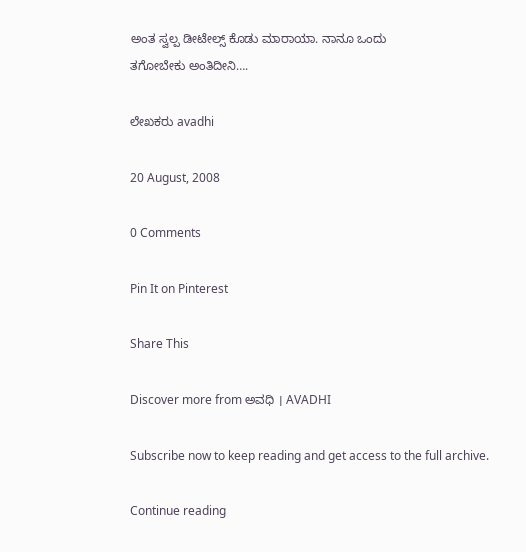ಅಂತ ಸ್ವಲ್ಪ ಡೀಟೇಲ್ಸ್ ಕೊಡು ಮಾರಾಯಾ. ನಾನೂ ಒಂದು
ತಗೋಬೇಕು ಅಂತಿದೀನಿ….

ಲೇಖಕರು avadhi

20 August, 2008

0 Comments

Pin It on Pinterest

Share This

Discover more from ಅವಧಿ । AVADHI

Subscribe now to keep reading and get access to the full archive.

Continue reading